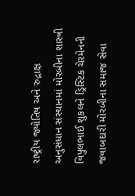રાષ્ટ્રીય જ્યોતિષ અને રુદ્રાક્ષ અનુસંધાન સંસ્થાનમાં મોરબીના શાસ્ત્રી વિપુલભાઈ શુકલને ડ્રિસ્ટિક ચેરમેનની જવાબદારી મોરબીના સમાજ સેવા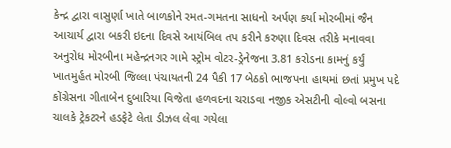કેન્દ્ર દ્વારા વાસુર્ણા ખાતે બાળકોને રમત-ગમતના સાધનો અર્પણ કર્યા મોરબીમાં જૈન આચાર્ય દ્વારા બકરી ઇદના દિવસે આયંબિલ તપ કરીને કરુણા દિવસ તરીકે મનાવવા અનુરોધ મોરબીના મહેન્દ્રનગર ગામે સ્ટ્રોમ વોટર-ડ્રેનેજના 3.81 કરોડના કામનું કર્યું ખાતમુર્હત મોરબી જિલ્લા પંચાયતની 24 પૈકી 17 બેઠકો ભાજપના હાથમાં છતાં પ્રમુખ પદે કોંગ્રેસના ગીતાબેન દુબારિયા વિજેતા હળવદના ચરાડવા નજીક એસટીની વોલ્વો બસના ચાલકે ટ્રેકટરને હડફેટે લેતા ડીઝલ લેવા ગયેલા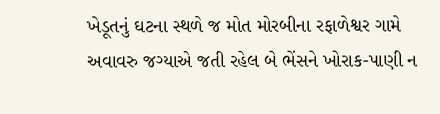ખેડૂતનું ઘટના સ્થળે જ મોત મોરબીના રફાળેશ્વર ગામે અવાવરુ જગ્યાએ જતી રહેલ બે ભેંસને ખોરાક-પાણી ન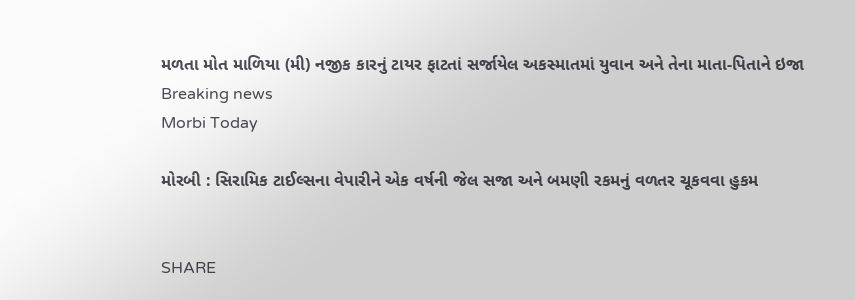મળતા મોત માળિયા (મી) નજીક કારનું ટાયર ફાટતાં સર્જાયેલ અકસ્માતમાં યુવાન અને તેના માતા-પિતાને ઇજા
Breaking news
Morbi Today

મોરબી : સિરામિક ટાઈલ્સના વેપારીને એક વર્ષની જેલ સજા અને બમણી રકમનું વળતર ચૂકવવા હુકમ


SHARE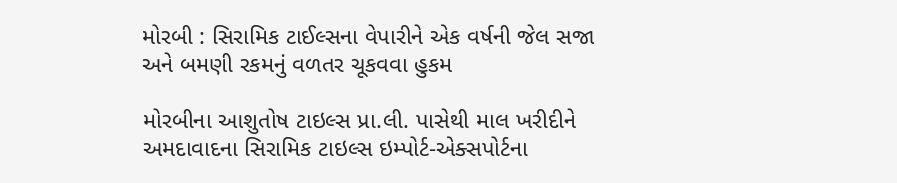મોરબી : સિરામિક ટાઈલ્સના વેપારીને એક વર્ષની જેલ સજા અને બમણી રકમનું વળતર ચૂકવવા હુકમ

મોરબીના આશુતોષ ટાઇલ્સ પ્રા.લી. પાસેથી માલ ખરીદીને અમદાવાદના સિરામિક ટાઇલ્સ ઇમ્પોર્ટ-એક્સપોર્ટના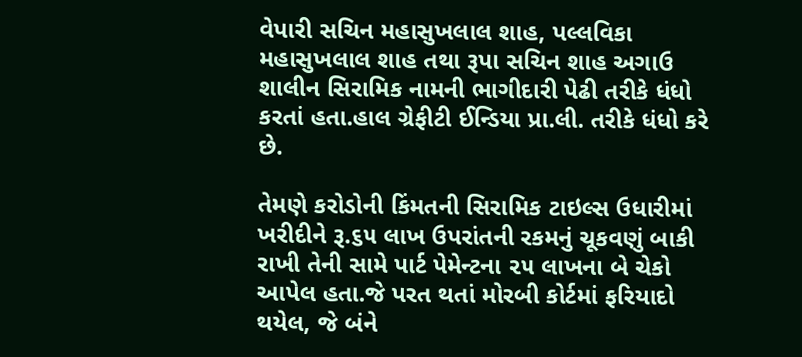વેપારી સચિન મહાસુખલાલ શાહ, પલ્લવિકા મહાસુખલાલ શાહ તથા રૂપા સચિન શાહ અગાઉ શાલીન સિરામિક નામની ભાગીદારી પેઢી તરીકે ધંધો કરતાં હતા.હાલ ગ્રેફીટી ઈન્ડિયા પ્રા.લી. તરીકે ધંધો કરે છે.

તેમણે કરોડોની કિંમતની સિરામિક ટાઇલ્સ ઉધારીમાં ખરીદીને રૂ.૬૫ લાખ ઉપરાંતની રકમનું ચૂકવણું બાકી રાખી તેની સામે પાર્ટ પેમેન્ટના ૨૫ લાખના બે ચેકો આપેલ હતા.જે પરત થતાં મોરબી કોર્ટમાં ફરિયાદો થયેલ, જે બંને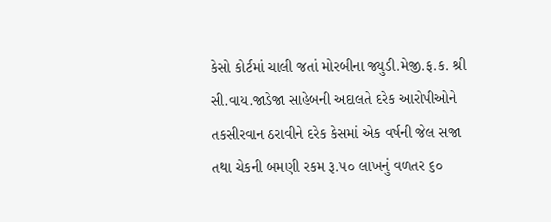કેસો કોર્ટમાં ચાલી જતાં મોરબીના જ્યુડી.મેજી.ફ.ક. શ્રી સી.વાય.જાડેજા સાહેબની અદાલતે દરેક આરોપીઓને તકસીરવાન ઠરાવીને દરેક કેસમાં એક વર્ષની જેલ સજા તથા ચેકની બમણી રકમ રૂ.૫૦ લાખનું વળતર ૬૦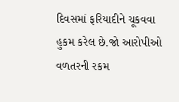દિવસમાં ફરિયાદીને ચૂકવવા હુકમ કરેલ છે.જો આરોપીઓ વળતરની રકમ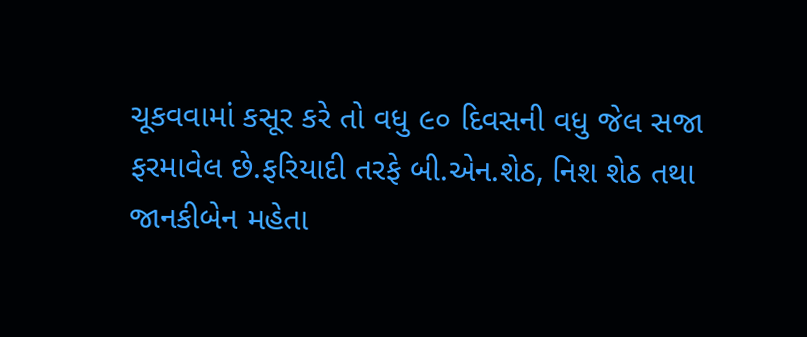ચૂકવવામાં કસૂર કરે તો વધુ ૯૦ દિવસની વધુ જેલ સજા ફરમાવેલ છે.ફરિયાદી તરફે બી.એન.શેઠ, નિશ શેઠ તથા જાનકીબેન મહેતા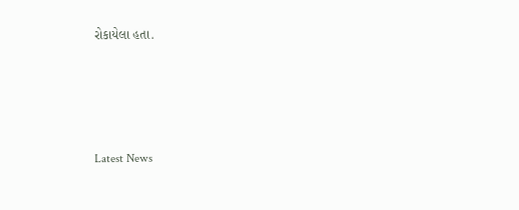રોકાયેલા હતા.






Latest News